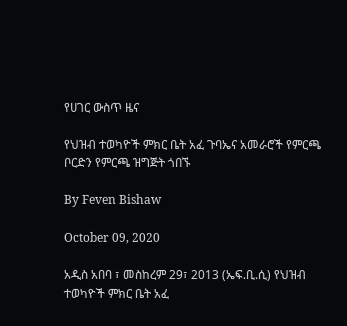የሀገር ውስጥ ዜና

የህዝብ ተወካዮች ምክር ቤት አፈ ጉባኤና አመራሮች የምርጫ ቦርድን የምርጫ ዝግጅት ጎበኙ

By Feven Bishaw

October 09, 2020

አዲስ አበባ ፣ መስከረም 29፣ 2013 (ኤፍ.ቢ.ሲ) የህዝብ ተወካዮች ምክር ቤት አፈ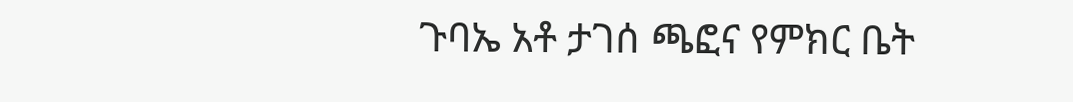ጉባኤ አቶ ታገሰ ጫፎና የምክር ቤት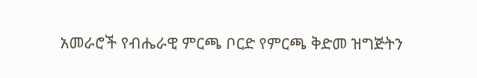አመራሮች የብሔራዊ ምርጫ ቦርድ የምርጫ ቅድመ ዝግጅትን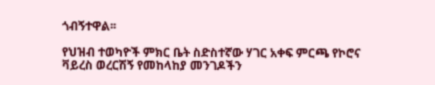ጎብኝተዋል፡፡

የህዝብ ተወካዮች ምክር ቤት ስድስተኛው ሃገር አቀፍ ምርጫ የኮሮና ቫይረስ ወረርሽኝ የመከላከያ መንገዶችን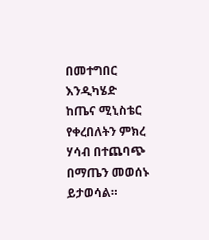በመተግበር እንዲካሄድ ከጤና ሚኒስቴር የቀረበለትን ምክረ ሃሳብ በተጨባጭ በማጤን መወሰኑ ይታወሳል።